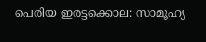പെരിയ ഇരട്ടക്കൊല: സാമൂഹ്യ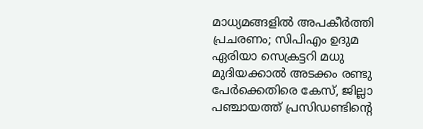മാധ്യമങ്ങളില്‍ അപകീര്‍ത്തി പ്രചരണം; സിപിഎം ഉദുമ ഏരിയാ സെക്രട്ടറി മധു മുദിയക്കാല്‍ അടക്കം രണ്ടു പേര്‍ക്കെതിരെ കേസ്, ജില്ലാ പഞ്ചായത്ത് പ്രസിഡണ്ടിന്റെ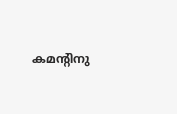കമന്റിനു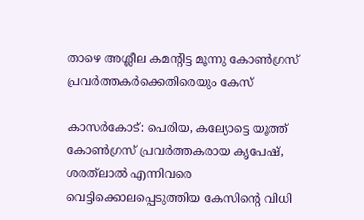താഴെ അശ്ലീല കമന്റിട്ട മൂന്നു കോണ്‍ഗ്രസ് പ്രവര്‍ത്തകര്‍ക്കെതിരെയും കേസ്

കാസര്‍കോട്: പെരിയ, കല്യോട്ടെ യൂത്ത് കോണ്‍ഗ്രസ് പ്രവര്‍ത്തകരായ കൃപേഷ്, ശരത്‌ലാല്‍ എന്നിവരെ വെട്ടിക്കൊലപ്പെടുത്തിയ കേസിന്റെ വിധി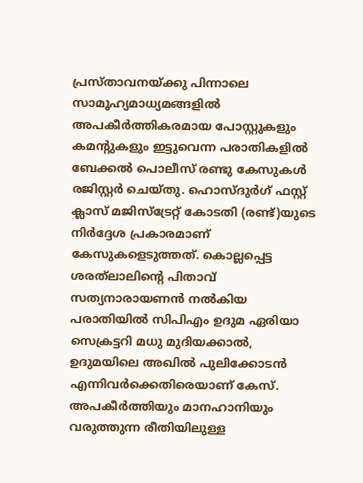പ്രസ്താവനയ്ക്കു പിന്നാലെ സാമൂഹ്യമാധ്യമങ്ങളില്‍ അപകീര്‍ത്തികരമായ പോസ്റ്റുകളും കമന്റുകളും ഇട്ടുവെന്ന പരാതികളില്‍ ബേക്കല്‍ പൊലീസ് രണ്ടു കേസുകള്‍ രജിസ്റ്റര്‍ ചെയ്തു. ഹൊസ്ദുര്‍ഗ് ഫസ്റ്റ് ക്ലാസ് മജിസ്‌ട്രേറ്റ് കോടതി (രണ്ട്)യുടെ നിര്‍ദ്ദേശ പ്രകാരമാണ് കേസുകളെടുത്തത്. കൊല്ലപ്പെട്ട ശരത്‌ലാലിന്റെ പിതാവ് സത്യനാരായണന്‍ നല്‍കിയ പരാതിയില്‍ സിപിഎം ഉദുമ ഏരിയാ സെക്രട്ടറി മധു മുദിയക്കാല്‍, ഉദുമയിലെ അഖില്‍ പുലിക്കോടന്‍ എന്നിവര്‍ക്കെതിരെയാണ് കേസ്. അപകീര്‍ത്തിയും മാനഹാനിയും വരുത്തുന്ന രീതിയിലുള്ള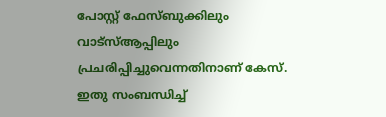പോസ്റ്റ് ഫേസ്ബുക്കിലും വാട്‌സ്ആപ്പിലും പ്രചരിപ്പിച്ചുവെന്നതിനാണ് കേസ്. ഇതു സംബന്ധിച്ച്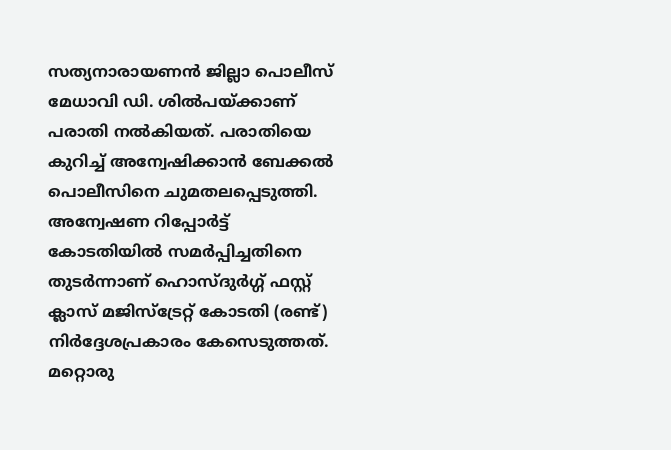സത്യനാരായണന്‍ ജില്ലാ പൊലീസ് മേധാവി ഡി. ശില്‍പയ്ക്കാണ് പരാതി നല്‍കിയത്. പരാതിയെ കുറിച്ച് അന്വേഷിക്കാന്‍ ബേക്കല്‍ പൊലീസിനെ ചുമതലപ്പെടുത്തി. അന്വേഷണ റിപ്പോര്‍ട്ട് കോടതിയില്‍ സമര്‍പ്പിച്ചതിനെ തുടര്‍ന്നാണ് ഹൊസ്ദുര്‍ഗ്ഗ് ഫസ്റ്റ് ക്ലാസ് മജിസ്‌ട്രേറ്റ് കോടതി (രണ്ട്) നിര്‍ദ്ദേശപ്രകാരം കേസെടുത്തത്.
മറ്റൊരു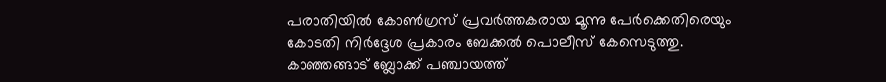പരാതിയില്‍ കോണ്‍ഗ്രസ് പ്രവര്‍ത്തകരായ മൂന്നു പേര്‍ക്കെതിരെയും കോടതി നിര്‍ദ്ദേശ പ്രകാരം ബേക്കല്‍ പൊലീസ് കേസെടുത്തു.
കാഞ്ഞങ്ങാട് ബ്ലോക്ക് പഞ്ചായത്ത്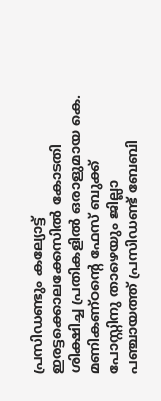പ്രസിഡണ്ടും കല്യോട്ട് ഇരട്ടക്കൊലക്കേസില്‍ കോടതി ശിക്ഷിച്ച പ്രതികളില്‍ ഒരാളുമായ കെ. മണികണ്ഠന്റെ ഫേസ് ബുക്ക് പോസ്റ്റിനു താഴെയും ജില്ലാ പഞ്ചായത്ത് പ്രസിഡണ്ട് ബേബി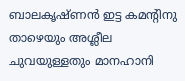ബാലകൃഷ്ണന്‍ ഇട്ട കമന്റിനു താഴെയും അശ്ലീല ചുവയുള്ളതും മാനഹാനി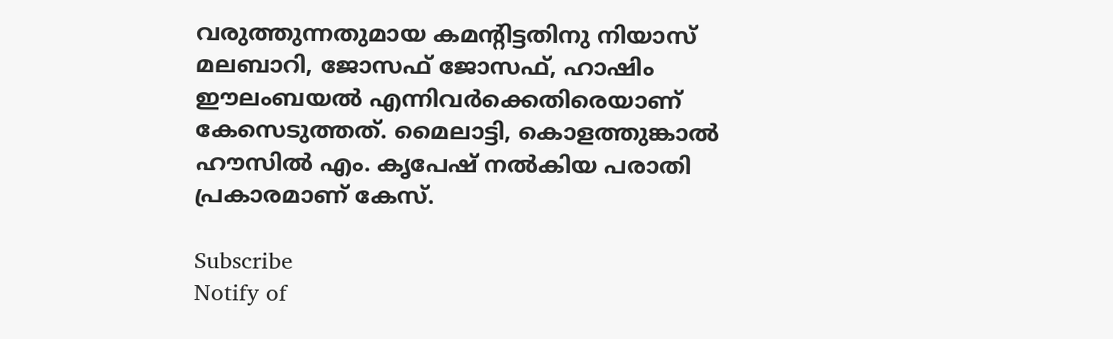വരുത്തുന്നതുമായ കമന്റിട്ടതിനു നിയാസ് മലബാറി, ജോസഫ് ജോസഫ്, ഹാഷിം ഈലംബയല്‍ എന്നിവര്‍ക്കെതിരെയാണ് കേസെടുത്തത്. മൈലാട്ടി, കൊളത്തുങ്കാല്‍ ഹൗസില്‍ എം. കൃപേഷ് നല്‍കിയ പരാതി പ്രകാരമാണ് കേസ്.

Subscribe
Notify of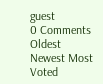guest
0 Comments
Oldest
Newest Most Voted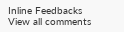Inline Feedbacks
View all comments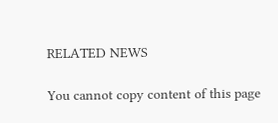RELATED NEWS

You cannot copy content of this page